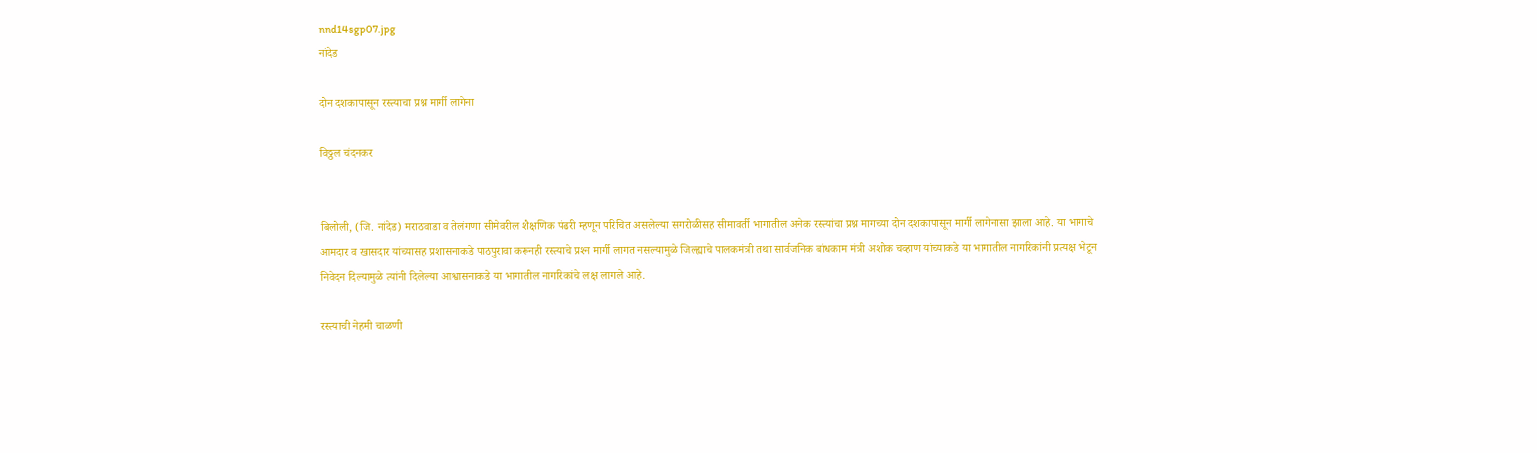nnd14sgp07.jpg
नांदेड

दोन दशकापासून रस्त्याचा प्रश्न मार्गी लागेना

विठ्ठल चंदनकर


बिलोली, (जि. नांदेड) मराठवाडा व तेलंगणा सीमेवरील शैक्षणिक पंढरी म्हणून परिचित असलेल्या सगरोळीसह सीमावर्ती भागातील अनेक रस्त्यांचा प्रश्न मागच्या दोन दशकापासून मार्गी लागेनासा झाला आहे. या भागाचे आमदार व खासदार यांच्यासह प्रशासनाकडे पाठपुरावा करूनही रस्त्याचे प्रश्‍न मार्गी लागत नसल्यामुळे जिल्ह्याचे पालकमंत्री तथा सार्वजनिक बांधकाम मंत्री अशोक चव्हाण यांच्याकडे या भागातील नागरिकांनी प्रत्यक्ष भेटून निवेदन दिल्यामुळे त्यांनी दिलेल्या आश्वासनाकडे या भागातील नागरिकांचे लक्ष लागले आहे.

रस्त्याची नेहमी चाळणी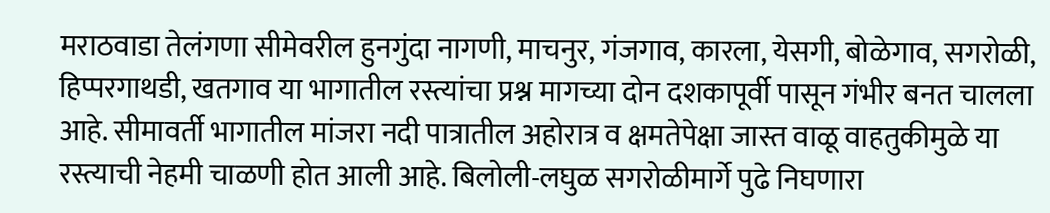मराठवाडा तेलंगणा सीमेवरील हुनगुंदा नागणी, माचनुर, गंजगाव, कारला, येसगी, बोळेगाव, सगरोळी, हिप्परगाथडी, खतगाव या भागातील रस्त्यांचा प्रश्न मागच्या दोन दशकापूर्वी पासून गंभीर बनत चालला आहे. सीमावर्ती भागातील मांजरा नदी पात्रातील अहोरात्र व क्षमतेपेक्षा जास्त वाळू वाहतुकीमुळे या रस्त्याची नेहमी चाळणी होत आली आहे. बिलोली-लघुळ सगरोळीमार्गे पुढे निघणारा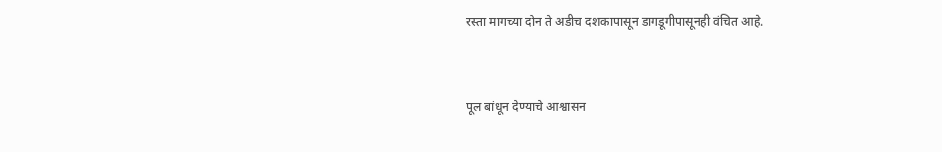रस्ता मागच्या दोन ते अडीच दशकापासून डागडूगीपासूनही वंचित आहे.


पूल बांधून देण्याचे आश्वासन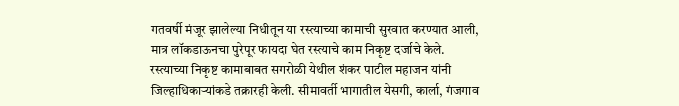गतवर्षी मंजूर झालेल्या निधीतून या रस्त्याच्या कामाची सुरवात करण्यात आली, मात्र लॉकडाऊनचा पुरेपूर फायदा घेत रस्त्याचे काम निकृष्ट दर्जाचे केले. रस्त्याच्या निकृष्ट कामाबाबत सगरोळी येथील शंकर पाटील महाजन यांनी जिल्हाधिकाऱ्यांकडे तक्रारही केली. सीमावर्ती भागातील येसगी, कार्ला, गंजगाव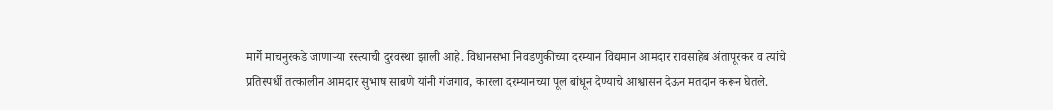मार्गे माचनुरकडे जाणाऱ्या रस्त्याची दुरवस्था झाली आहे. विधानसभा निवडणुकीच्या दरम्यान विद्यमान आमदार रावसाहेब अंतापूरकर व त्यांचे प्रतिस्पर्धी तत्कालीन आमदार सुभाष साबणे यांनी गंजगाव, कारला दरम्यानच्या पूल बांधून देण्याचे आश्वासन देऊन मतदान करून घेतले.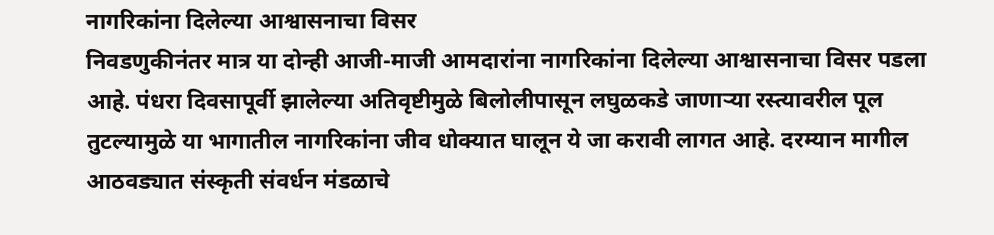नागरिकांना दिलेल्या आश्वासनाचा विसर
निवडणुकीनंतर मात्र या दोन्ही आजी-माजी आमदारांना नागरिकांना दिलेल्या आश्वासनाचा विसर पडला आहे. पंधरा दिवसापूर्वी झालेल्या अतिवृष्टीमुळे बिलोलीपासून लघुळकडे जाणाऱ्या रस्त्यावरील पूल तुटल्यामुळे या भागातील नागरिकांना जीव धोक्यात घालून ये जा करावी लागत आहे. दरम्यान मागील आठवड्यात संस्कृती संवर्धन मंडळाचे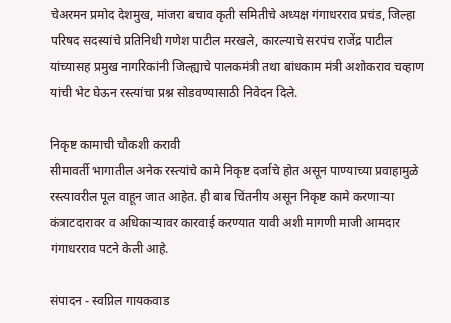चेअरमन प्रमोद देशमुख, मांजरा बचाव कृती समितीचे अध्यक्ष गंगाधरराव प्रचंड, जिल्हा परिषद सदस्यांचे प्रतिनिधी गणेश पाटील मरखले, कारल्याचे सरपंच राजेंद्र पाटील यांच्यासह प्रमुख नागरिकांनी जिल्ह्याचे पालकमंत्री तथा बांधकाम मंत्री अशोकराव चव्हाण यांची भेट घेऊन रस्त्यांचा प्रश्न सोडवण्यासाठी निवेदन दिले.

निकृष्ट कामाची चौकशी करावी
सीमावर्ती भागातील अनेक रस्त्यांचे कामे निकृष्ट दर्जाचे होत असून पाण्याच्या प्रवाहामुळे रस्त्यावरील पूल वाहून जात आहेत. ही बाब चिंतनीय असून निकृष्ट कामे करणाऱ्या कंत्राटदारावर व अधिकाऱ्यावर कारवाई करण्यात यावी अशी मागणी माजी आमदार गंगाधरराव पटने केली आहे.

संपादन - स्वप्निल गायकवाड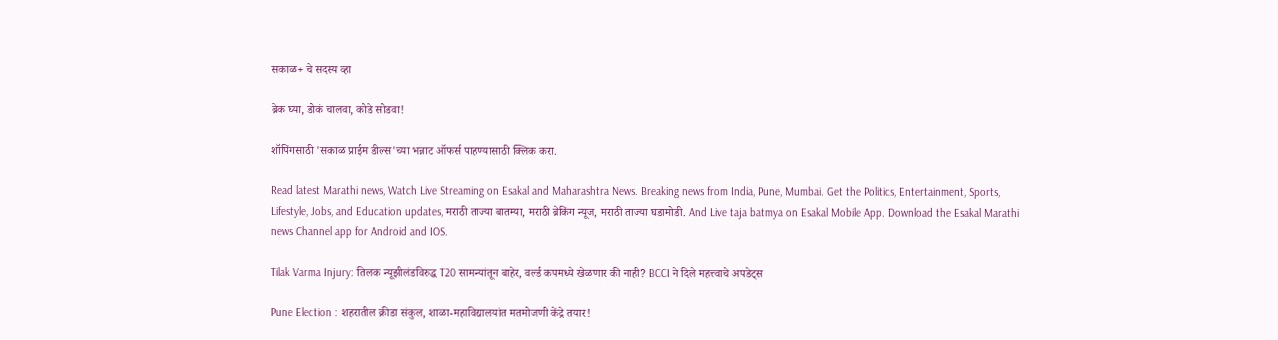सकाळ+ चे सदस्य व्हा

ब्रेक घ्या, डोकं चालवा, कोडे सोडवा!

शॉपिंगसाठी 'सकाळ प्राईम डील्स'च्या भन्नाट ऑफर्स पाहण्यासाठी क्लिक करा.

Read latest Marathi news, Watch Live Streaming on Esakal and Maharashtra News. Breaking news from India, Pune, Mumbai. Get the Politics, Entertainment, Sports, Lifestyle, Jobs, and Education updates, मराठी ताज्या बातम्या, मराठी ब्रेकिंग न्यूज, मराठी ताज्या घडामोडी. And Live taja batmya on Esakal Mobile App. Download the Esakal Marathi news Channel app for Android and IOS.

Tilak Varma Injury: तिलक न्यूझीलंडविरुद्ध T20 सामन्यांतून बाहेर, वर्ल्ड कपमध्ये खेळणार की नाही? BCCI ने दिले महत्त्वाचे अपडेट्स

Pune Election : शहरातील क्रीडा संकुल, शाळा-महाविद्यालयांत मतमोजणी केंद्रे तयार!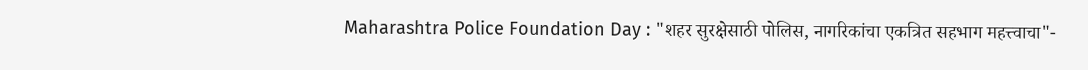Maharashtra Police Foundation Day : "शहर सुरक्षेसाठी पोलिस, नागरिकांचा एकत्रित सहभाग महत्त्वाचा"-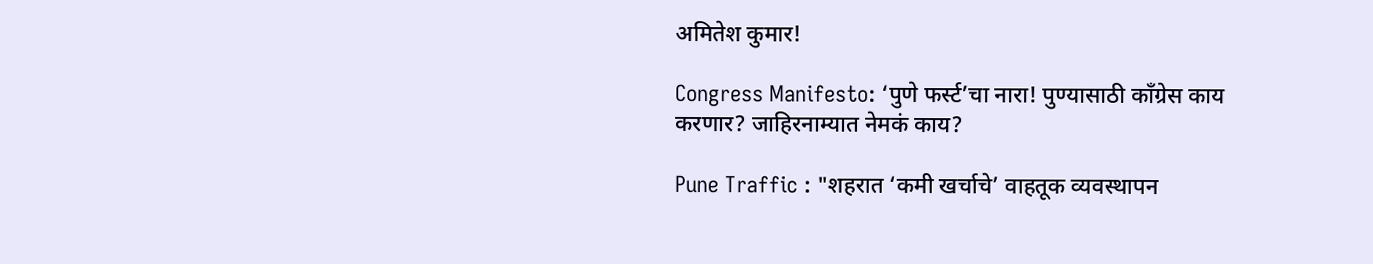अमितेश कुमार!

Congress Manifesto: ‘पुणे फर्स्ट’चा नारा! पुण्यासाठी काँग्रेस काय करणार? जाहिरनाम्यात नेमकं काय?

Pune Traffic : "शहरात ‘कमी खर्चाचे’ वाहतूक व्यवस्थापन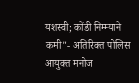यशस्वी; कोंडी निम्म्याने कमी"- अतिरिक्त पोलिस आयुक्त मनोज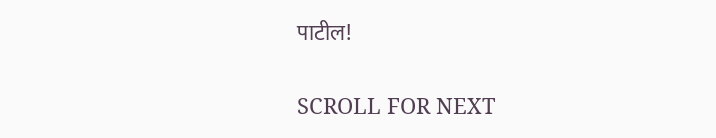पाटील!

SCROLL FOR NEXT